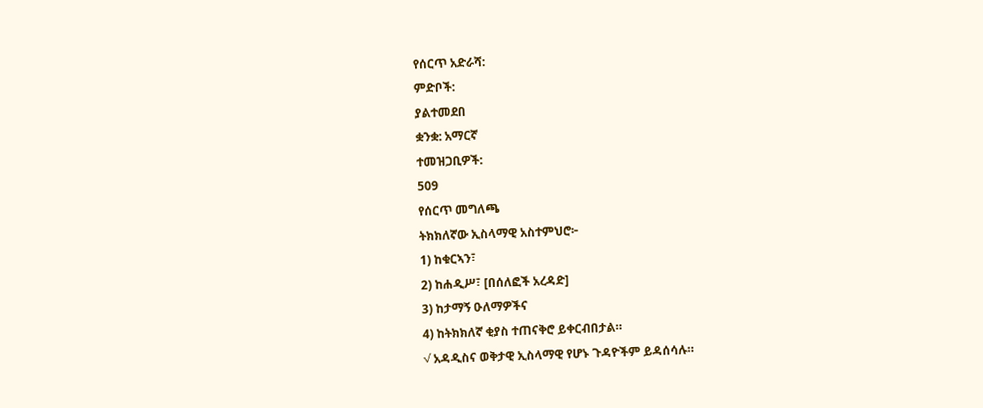የሰርጥ አድራሻ:
ምድቦች:
ያልተመደበ
ቋንቋ: አማርኛ
ተመዝጋቢዎች:
509
የሰርጥ መግለጫ
ትክክለኛው ኢስላማዊ አስተምህሮ፦
1) ከቁርኣን፣
2) ከሐዲሥ፣ [በሰለፎች አረዳድ]
3) ከታማኝ ዑለማዎችና
4) ከትክክለኛ ቂያስ ተጠናቅሮ ይቀርብበታል።
√ አዳዲስና ወቅታዊ ኢስላማዊ የሆኑ ጉዳዮችም ይዳሰሳሉ።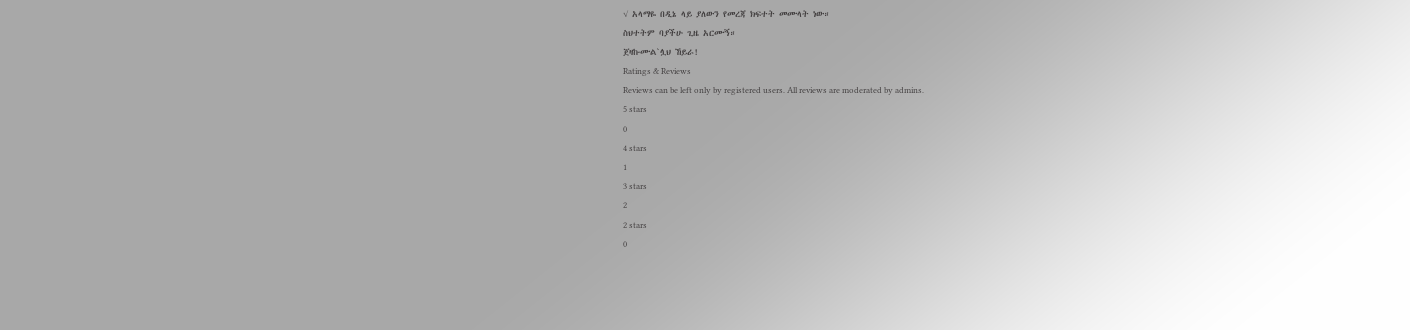√ አላማዬ በዲኔ ላይ ያለውን የመረጃ ክፍተት መሙላት ነው።
ስህተትም ባያችሁ ጊዜ አርሙኝ።
ጀዛኩሙል`ሏህ ኸይራ!
Ratings & Reviews
Reviews can be left only by registered users. All reviews are moderated by admins.
5 stars
0
4 stars
1
3 stars
2
2 stars
0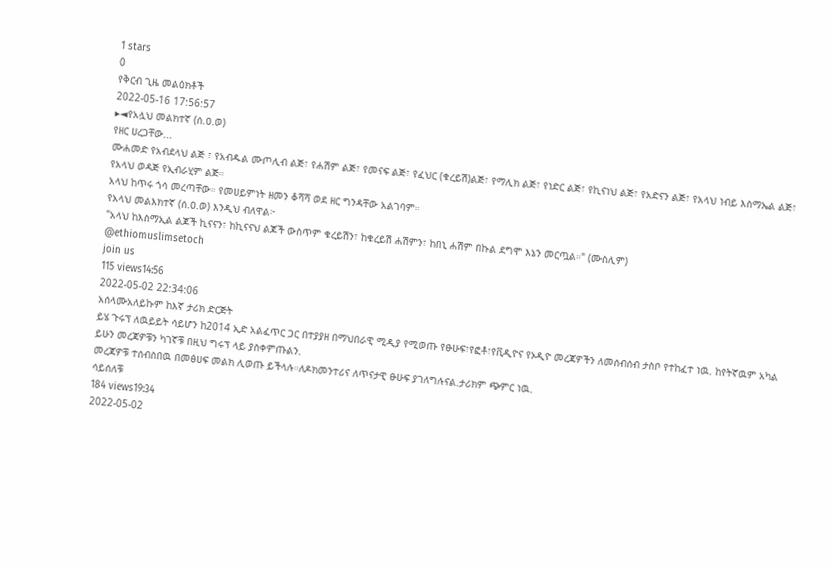1 stars
0
የቅርብ ጊዜ መልዕክቶች
2022-05-16 17:56:57
▸◄የአሏህ መልክተኛ (ሰ.ዐ.ወ)
የዘር ሀረጋቸው...
ሙሐመድ የአብደላህ ልጅ ፣ የአብዱል ሙጦሊብ ልጅ፣ የሐሽም ልጅ፣ የመናፍ ልጅ፣ የፈህር (ቁረይሽ)ልጅ፣ የማሊክ ልጅ፣ የነድር ልጅ፣ የኪናነህ ልጅ፣ የአድናን ልጅ፣ የአላህ ነብይ እስማኤል ልጅ፣ የአላህ ወዳጅ የኢብራሂም ልጅ።
አላህ ከጥሩ ጎሳ መረጣቸው። የመሀይምነት ዘመን ቆሻሻ ወደ ዘር ግንዳቸው አልገባም።
የአላህ መልእክተኛ (ሰ.ዐ.ወ) እንዲህ ብለዋል፦
"አላህ ከእስማኢል ልጆች ኪናናን፣ ከኪናናህ ልጆች ውስጥም ቁረይሽን፣ ከቁረይሽ ሐሽምን፣ ከበኒ ሐሽም በኩል ደግሞ እኔን መርጧል።" (ሙስሊም)
@ethiomuslimsetoch
join us
115 views14:56
2022-05-02 22:34:06
አሰላሙአለይኩም ከእኛ ታሪክ ድርጅት
ይሄ ጉሩፕ ለዉይይት ሳይሆን ከ2014 ኢድ አልፈጥር ጋር በተያያዘ በማህበራዊ ሚዲያ የሚወጡ የፁሁፍ፣የፎቶ፣የቪዲዮና የኦዲዮ መረጃዎችን ለመሰብሰብ ታስቦ የተከፈተ ነዉ. ከየትኛዉም አካል ይሁን መረጃዎቹን ካገኛቹ በዚህ ግሩፕ ላይ ያስቀምጡልን.
መረጃዎቹ ተሰብስበዉ በመፅሀፍ መልክ ሊወጡ ይችላሉ።ለዶክመንተሪና ለጥናታዊ ፁሁፍ ያገለግሉናል.ታሪክም ጭምር ነዉ.
ሳይሰለቹ
184 views19:34
2022-05-02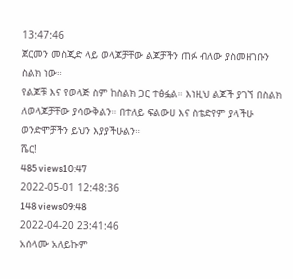13:47:46
ጀርመን መስጂድ ላይ ወላጆቻቸው ልጆቻችን ጠፉ ብለው ያስመዘገቡን ስልክ ነው።
የልጆቹ እና የወላጅ ስም ከስልክ ጋር ተፅፏል። እነዚህ ልጆች ያገኘ በስልክ ለወላጆቻቸው ያሳውቅልን። በተለይ ፍልውሀ እና ስቴድየም ያላችሁ ወንድሞቻችን ይህን እያያችሁልን።
ሼር!
485 views10:47
2022-05-01 12:48:36
148 views09:48
2022-04-20 23:41:46
አሰላሙ አለይኩም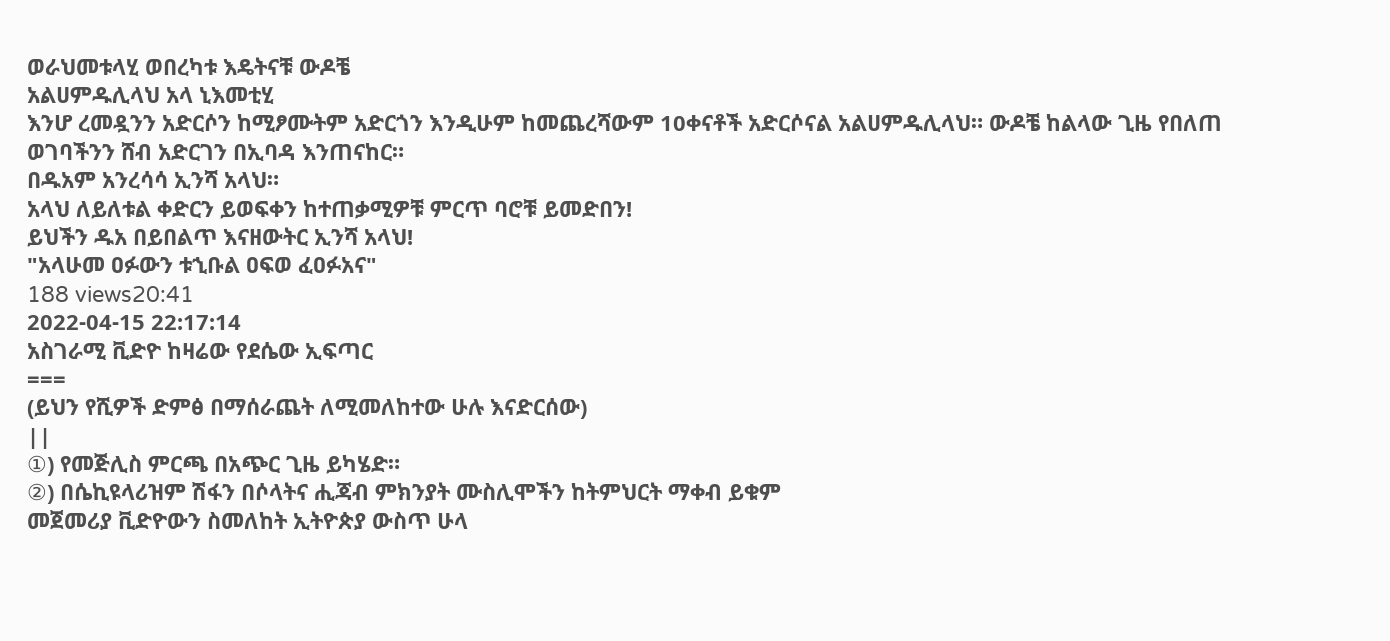ወራህመቱላሂ ወበረካቱ እዴትናቹ ውዶቼ
አልሀምዱሊላህ አላ ኒእመቲሂ
እንሆ ረመዷንን አድርሶን ከሚፆሙትም አድርጎን እንዲሁም ከመጨረሻውም 10ቀናቶች አድርሶናል አልሀምዱሊላህ። ውዶቼ ከልላው ጊዜ የበለጠ ወገባችንን ሸብ አድርገን በኢባዳ እንጠናከር።
በዱአም አንረሳሳ ኢንሻ አላህ።
አላህ ለይለቱል ቀድርን ይወፍቀን ከተጠቃሚዎቹ ምርጥ ባሮቹ ይመድበን!
ይህችን ዱአ በይበልጥ እናዘውትር ኢንሻ አላህ!
"አላሁመ ዐፉውን ቱኂቡል ዐፍወ ፈዐፉአና"
188 views20:41
2022-04-15 22:17:14
አስገራሚ ቪድዮ ከዛሬው የደሴው ኢፍጣር
===
(ይህን የሺዎች ድምፅ በማሰራጨት ለሚመለከተው ሁሉ እናድርሰው)
||
①) የመጅሊስ ምርጫ በአጭር ጊዜ ይካሄድ።
②) በሴኪዩላሪዝም ሽፋን በሶላትና ሒጃብ ምክንያት ሙስሊሞችን ከትምህርት ማቀብ ይቁም
መጀመሪያ ቪድዮውን ስመለከት ኢትዮጵያ ውስጥ ሁላ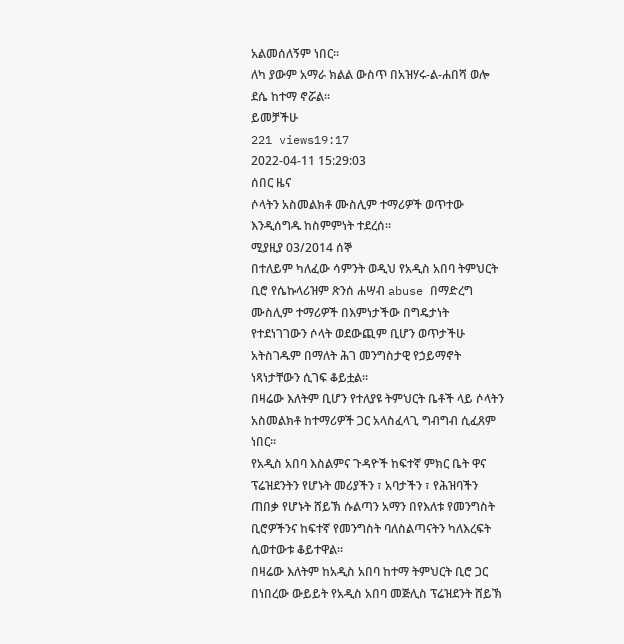አልመሰለኝም ነበር።
ለካ ያውም አማራ ክልል ውስጥ በአዝሃሩ-ል-ሐበሻ ወሎ ደሴ ከተማ ኖሯል።
ይመቻችሁ
221 views19:17
2022-04-11 15:29:03
ሰበር ዜና
ሶላትን አስመልክቶ ሙስሊም ተማሪዎች ወጥተው እንዲሰግዱ ከስምምነት ተደረሰ።
ሚያዚያ 03/2014 ሰኞ
በተለይም ካለፈው ሳምንት ወዲህ የአዲስ አበባ ትምህርት ቢሮ የሴኩላሪዝም ጽንሰ ሐሣብ abuse በማድረግ ሙስሊም ተማሪዎች በእምነታችው በግዴታነት የተደነገገውን ሶላት ወደውጪም ቢሆን ወጥታችሁ አትስገዱም በማለት ሕገ መንግስታዊ የኃይማኖት ነጻነታቸውን ሲገፍ ቆይቷል።
በዛሬው እለትም ቢሆን የተለያዩ ትምህርት ቤቶች ላይ ሶላትን አስመልክቶ ከተማሪዎች ጋር አላስፈላጊ ግብግብ ሲፈጸም ነበር።
የአዲስ አበባ እስልምና ጉዳዮች ከፍተኛ ምክር ቤት ዋና ፕሬዝደንትን የሆኑት መሪያችን ፣ አባታችን ፣ የሕዝባችን ጠበቃ የሆኑት ሸይኽ ሱልጣን አማን በየእለቱ የመንግስት ቢሮዎችንና ከፍተኛ የመንግስት ባለስልጣናትን ካለእረፍት ሲወተውቱ ቆይተዋል።
በዛሬው እለትም ከአዲስ አበባ ከተማ ትምህርት ቢሮ ጋር በነበረው ውይይት የአዲስ አበባ መጅሊስ ፕሬዝደንት ሸይኽ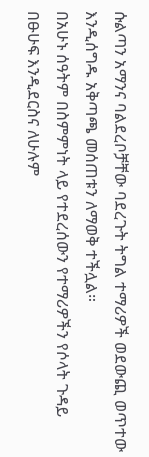ሱልጣን አማንና ባልደረቦቻቸው ባደረጉት ትግል ተማሪዎች ወደውጪ ወጥተው እንዲሰግዱ አቅጣጫ መሰጠቱን ለማወቅ ተችሏል።
በአሁኑ ሰዓትም በስምምነት ላይ የተደረሰውን የተማሪዎችን የሶላት ጉዳይ በፁሁፍ እንዲደርስና ለሁሉም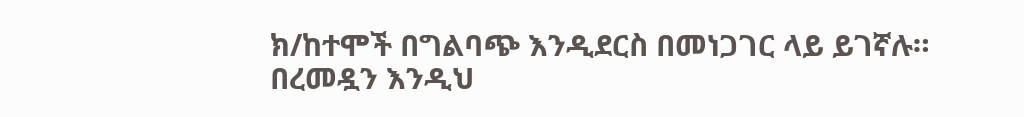ክ/ከተሞች በግልባጭ እንዲደርስ በመነጋገር ላይ ይገኛሉ።
በረመዷን እንዲህ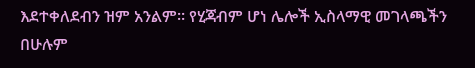እደተቀለደብን ዝም አንልም። የሂጃብም ሆነ ሌሎች ኢስላማዊ መገላጫችን በሁሉም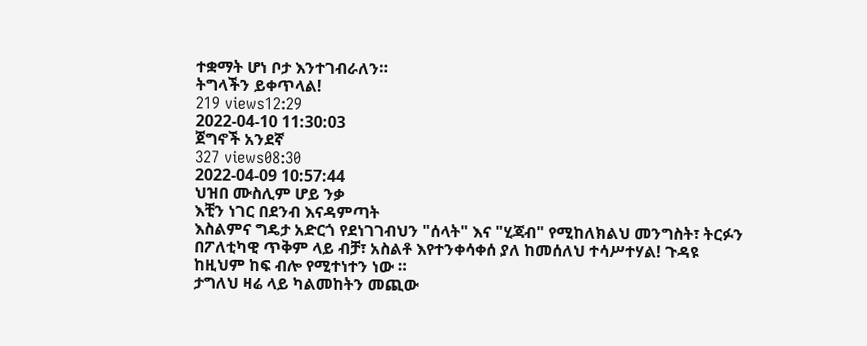ተቋማት ሆነ ቦታ እንተገብራለን።
ትግላችን ይቀጥላል!
219 views12:29
2022-04-10 11:30:03
ጀግኖች አንደኛ
327 views08:30
2022-04-09 10:57:44
ህዝበ ሙስሊም ሆይ ንቃ
እቺን ነገር በደንብ እናዳምጣት
እስልምና ግዴታ አድርጎ የደነገገብህን "ሰላት" እና "ሂጃብ" የሚከለክልህ መንግስት፣ ትርፉን በፖለቲካዊ ጥቅም ላይ ብቻ፣ አስልቶ እየተንቀሳቀሰ ያለ ከመሰለህ ተሳሥተሃል! ጉዳዩ ከዚህም ከፍ ብሎ የሚተነተን ነው ።
ታግለህ ዛሬ ላይ ካልመከትን መጪው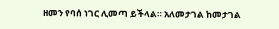ዘመን የባሰ ነገር ሊመጣ ይችላል። አለመታገል ከመታገል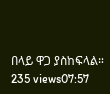በላይ ዋጋ ያስከፍላል።
235 views07:57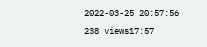2022-03-25 20:57:56
238 views17:57